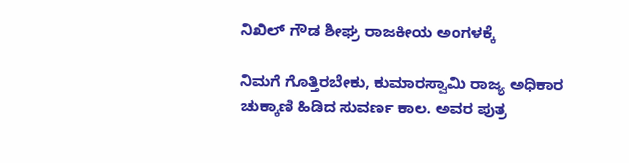ನಿಖಿಲ್ ಗೌಡ ಶೀಘ್ರ ರಾಜಕೀಯ ಅಂಗಳಕ್ಕೆ

ನಿಮಗೆ ಗೊತ್ತಿರಬೇಕು, ಕುಮಾರಸ್ವಾಮಿ ರಾಜ್ಯ ಅಧಿಕಾರ ಚುಕ್ಕಾಣಿ ಹಿಡಿದ ಸುವರ್ಣ ಕಾಲ. ಅವರ ಪುತ್ರ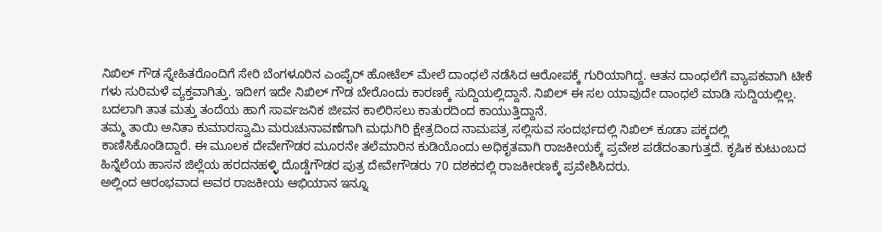ನಿಖಿಲ್ ಗೌಡ ಸ್ನೇಹಿತರೊಂದಿಗೆ ಸೇರಿ ಬೆಂಗಳೂರಿನ ಎಂಪೈರ್ ಹೋಟೆಲ್ ಮೇಲೆ ದಾಂಧಲೆ ನಡೆಸಿದ ಆರೋಪಕ್ಕೆ ಗುರಿಯಾಗಿದ್ದ. ಆತನ ದಾಂಧಲೆಗೆ ವ್ಯಾಪಕವಾಗಿ ಟೀಕೆ ಗಳು ಸುರಿಮಳೆ ವ್ಯಕ್ತವಾಗಿತ್ತು. ಇದೀಗ ಇದೇ ನಿಖಿಲ್ ಗೌಡ ಬೇರೊಂದು ಕಾರಣಕ್ಕೆ ಸುದ್ದಿಯಲ್ಲಿದ್ದಾನೆ. ನಿಖಿಲ್ ಈ ಸಲ ಯಾವುದೇ ದಾಂಧಲೆ ಮಾಡಿ ಸುದ್ದಿಯಲ್ಲಿಲ್ಲ. ಬದಲಾಗಿ ತಾತ ಮತ್ತು ತಂದೆಯ ಹಾಗೆ ಸಾರ್ವಜನಿಕ ಜೀವನ ಕಾಲಿರಿಸಲು ಕಾತುರದಿಂದ ಕಾಯುತ್ತಿದ್ದಾನೆ.
ತಮ್ಮ ತಾಯಿ ಅನಿತಾ ಕುಮಾರಸ್ವಾಮಿ ಮರುಚುನಾವಣೆಗಾಗಿ ಮಧುಗಿರಿ ಕ್ಷೇತ್ರದಿಂದ ನಾಮಪತ್ರ ಸಲ್ಲಿಸುವ ಸಂದರ್ಭದಲ್ಲಿ ನಿಖಿಲ್ ಕೂಡಾ ಪಕ್ಕದಲ್ಲಿ ಕಾಣಿಸಿಕೊಂಡಿದ್ದಾರೆ. ಈ ಮೂಲಕ ದೇವೇಗೌಡರ ಮೂರನೇ ತಲೆಮಾರಿನ ಕುಡಿಯೊಂದು ಅಧಿಕೃತವಾಗಿ ರಾಜಕೀಯಕ್ಕೆ ಪ್ರವೇಶ ಪಡೆದಂತಾಗುತ್ತದೆ. ಕೃಷಿಕ ಕುಟುಂಬದ ಹಿನ್ನೆಲೆಯ ಹಾಸನ ಜಿಲ್ಲೆಯ ಹರದನಹಳ್ಳಿ ದೊಡ್ಡೆಗೌಡರ ಪುತ್ರ ದೇವೇಗೌಡರು 70 ದಶಕದಲ್ಲಿ ರಾಜಕೀರಣಕ್ಕೆ ಪ್ರವೇಶಿಸಿದರು.
ಅಲ್ಲಿಂದ ಆರಂಭವಾದ ಅವರ ರಾಜಕೀಯ ಆಭಿಯಾನ ಇನ್ನೂ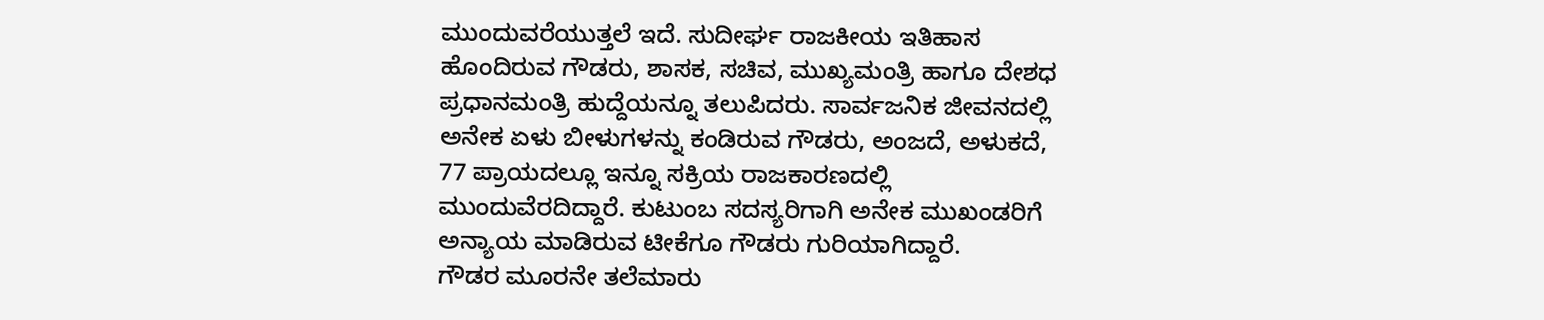ಮುಂದುವರೆಯುತ್ತಲೆ ಇದೆ. ಸುದೀರ್ಘ ರಾಜಕೀಯ ಇತಿಹಾಸ ಹೊಂದಿರುವ ಗೌಡರು, ಶಾಸಕ, ಸಚಿವ, ಮುಖ್ಯಮಂತ್ರಿ ಹಾಗೂ ದೇಶಧ ಪ್ರಧಾನಮಂತ್ರಿ ಹುದ್ದೆಯನ್ನೂ ತಲುಪಿದರು. ಸಾರ್ವಜನಿಕ ಜೀವನದಲ್ಲಿ ಅನೇಕ ಏಳು ಬೀಳುಗಳನ್ನು ಕಂಡಿರುವ ಗೌಡರು, ಅಂಜದೆ, ಅಳುಕದೆ, 77 ಪ್ರಾಯದಲ್ಲೂ ಇನ್ನೂ ಸಕ್ರಿಯ ರಾಜಕಾರಣದಲ್ಲಿ ಮುಂದುವೆರದಿದ್ದಾರೆ. ಕುಟುಂಬ ಸದಸ್ಯರಿಗಾಗಿ ಅನೇಕ ಮುಖಂಡರಿಗೆ ಅನ್ಯಾಯ ಮಾಡಿರುವ ಟೀಕೆಗೂ ಗೌಡರು ಗುರಿಯಾಗಿದ್ದಾರೆ.
ಗೌಡರ ಮೂರನೇ ತಲೆಮಾರು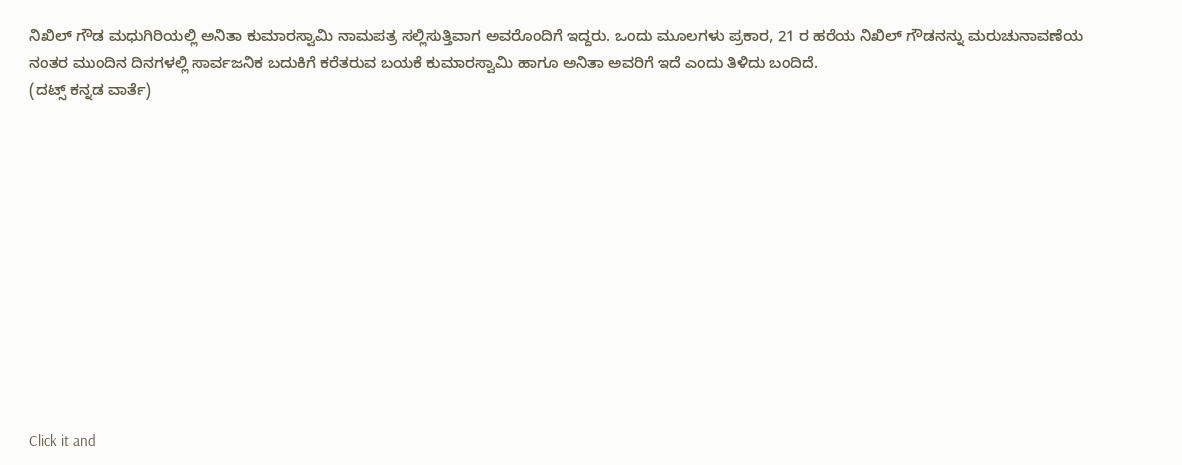ನಿಖಿಲ್ ಗೌಡ ಮಧುಗಿರಿಯಲ್ಲಿ ಅನಿತಾ ಕುಮಾರಸ್ವಾಮಿ ನಾಮಪತ್ರ ಸಲ್ಲಿಸುತ್ತಿವಾಗ ಅವರೊಂದಿಗೆ ಇದ್ದರು. ಒಂದು ಮೂಲಗಳು ಪ್ರಕಾರ, 21 ರ ಹರೆಯ ನಿಖಿಲ್ ಗೌಡನನ್ನು ಮರುಚುನಾವಣೆಯ ನಂತರ ಮುಂದಿನ ದಿನಗಳಲ್ಲಿ ಸಾರ್ವಜನಿಕ ಬದುಕಿಗೆ ಕರೆತರುವ ಬಯಕೆ ಕುಮಾರಸ್ವಾಮಿ ಹಾಗೂ ಅನಿತಾ ಅವರಿಗೆ ಇದೆ ಎಂದು ತಿಳಿದು ಬಂದಿದೆ.
(ದಟ್ಸ್ ಕನ್ನಡ ವಾರ್ತೆ)












Click it and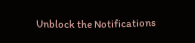Unblock the Notifications